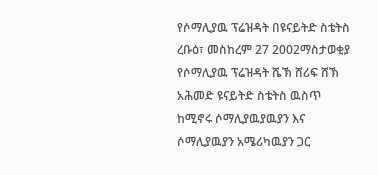የሶማሊያዉ ፕሬዝዳት በዩናይትድ ስቴትስ
ረቡዕ፣ መስከረም 27 2002ማስታወቂያ
የሶማሊያዉ ፕሬዝዳት ሼኽ ሸሪፍ ሸኽ አሕመድ ዩናይትድ ስቴትስ ዉስጥ ከሚኖሩ ሶማሊያዉያዉያን እና ሶማሊያዉያን አሜሪካዉያን ጋር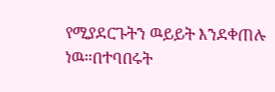የሚያደርጉትን ዉይይት እንደቀጠሉ ነዉ።በተባበሩት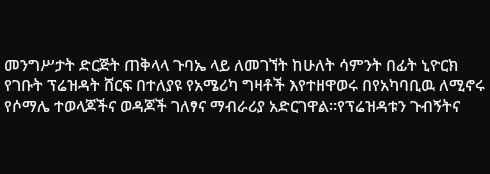መንግሥታት ድርጅት ጠቅላላ ጉባኤ ላይ ለመገኘት ከሁለት ሳምንት በፊት ኒዮርክ የገቡት ፕሬዝዳት ሸርፍ በተለያዩ የአሜሪካ ግዛቶች እየተዘዋወሩ በየአካባቢዉ ለሚኖሩ የሶማሌ ተወላጆችና ወዳጆች ገለፃና ማብራሪያ አድርገዋል።የፕሬዝዳቱን ጉብኝትና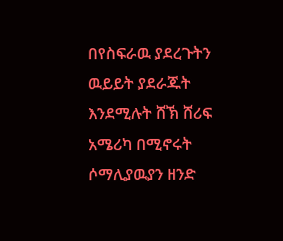በየስፍራዉ ያደረጉትን ዉይይት ያደራጁት እንደሚሉት ሸኽ ሸሪፍ አሜሪካ በሚኖሩት ሶማሊያዉያን ዘንድ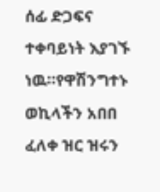ሰፊ ድጋፍና ተቀባይነት እያገኙ ነዉ።የዋሽንግተኑ ወኪላችን አበበ ፈለቀ ዝር ዝሩን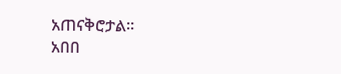አጠናቅሮታል።
አበበ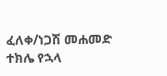ፈለቀ/ነጋሽ መሐመድ
ተክሌ የኋላ